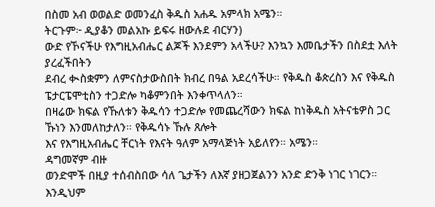በስመ አብ ወወልድ ወመንፈስ ቅዱስ አሐዱ አምላክ አሜን።
ትርጉም፦ ዲያቆን መልአኩ ይፍሩ ዘውሉደ ብርሃን)
ውድ የኾናችሁ የእግዚአብሔር ልጆች እንደምን አላችሁ? እንኳን እመቤታችን በስደቷ እለት ያረፈችበትን
ደብረ ቊስቋምን ለምናስታውስበት ክብረ በዓል አደረሳችሁ። የቅዱስ ቆጵረስን እና የቅዱስ ፔታርፔሞቲስን ተጋድሎ ካቆምንበት እንቀጥላለን።
በዛሬው ክፍል የኹለቱን ቅዱሳን ተጋድሎ የመጨረሻውን ክፍል ከነቅዱስ አትናቴዎስ ጋር ኹነን እንመለከታለን። የቅዱሳኑ ኹሉ ጸሎት
እና የእግዚአብሔር ቸርነት የእናት ዓለም አማላጅነት አይለየን። አሜን።
ዳግመኛም ብዙ
ወንድሞች በዚያ ተሰብስበው ሳለ ጌታችን ለእኛ ያዘጋጀልንን አንድ ድንቅ ነገር ነገርን። እንዲህም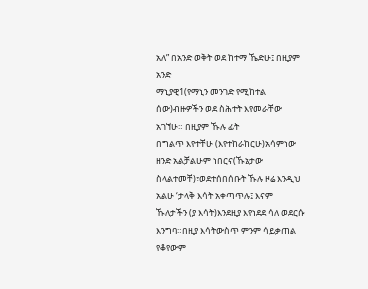አለ” በአንድ ወቅት ወደ ከተማ ኼድሁ፤ በዚያም አንድ
ማኒያዊ1(የማኒን መንገድ የሚከተል ሰው)ብዙዎችን ወደ ስሕተት እየመራቸው አገኘሁ። በዚያም ኹሉ ፊት
በግልጥ እየተቸሁ (እየተከራከርሁ)አሳምነው ዘንድ አልቻልሁም ነበርና(ኹኔታው ስላልተመቸ)፣ወደተሰበሰቡት ኹሉ ዞሬ እንዲህ አልሁ ‘ታላቅ እሳት አቀጣጥሉ፤ እናም
ኹለታችን (ያ እሳት)እንደዚያ እየነደደ ሳለ ወደርሱ እንግባ።በዚያ እሳትውስጥ ምንም ሳይቃጠል የቆየውም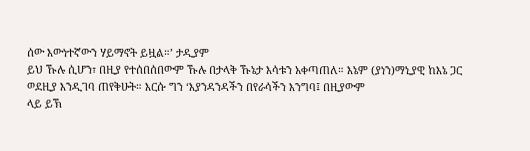ሰው እውነተኛውን ሃይማኖት ይዟል።’ ታዲያም
ይህ ኹሉ ሲሆን፣ በዚያ የተሰበሰበውም ኹሉ በታላቅ ኹኔታ እሳቱን አቀጣጠለ። እኔም (ያነን)ማኒያዊ ከእኔ ጋር ወደዚያ እንዲገባ ጠየቅሁት። እርሱ ግን ‘እያንዳንዳችን በየራሳችን እንግባ፤ በዚያውም
ላይ ይኽ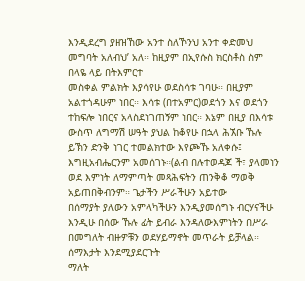እንዲደረግ ያዘዝኸው አንተ ስለኾንህ አንተ ቀድመህ መግባት አለብህ’ አለ። ከዚያም በኢየሱስ ክርስቶስ ስም በላዬ ላይ በትእምርተ
መስቀል ምልክት እያሳየሁ ወደስሳቱ ገባሁ። በዚያም አልተጎዳሁም ነበር። እሳቱ (በተአምር)ወደጎን እና ወደጎን ተከፍሎ ነበርና አላስደነገጠኝም ነበር። እኔም በዚያ በእሳቱ
ውስጥ ለግማሽ ሠዓት ያህል ከቆየሁ በኋላ ሕኧቡ ኹሉ ይኽን ድንቅ ነገር ተመልክተው እየጮኹ አለቀሱ፤ እግዚአብሔርንም አመሰገኑ።(ልብ በሉተወዳጆ ች፣ ያላመነን ወደ እምነት ለማምጣት መጻሕፍትን ጠንቅቆ ማወቅ አይጠበቅብንም። ጌታችን ሥራችሁን አይተው
በሰማያት ያለውን አምላካችሁን እንዲያመሰግኑ ብርሃናችሁ እንዲሁ በሰው ኹሉ ፊት ይብራ እንዳለውእምነትን በሥራ በመግለት ብዙዎቹን ወደሃይማኖት መጥራት ይቻላል። ሰማእታት እንደሚያደርጉት
ማለት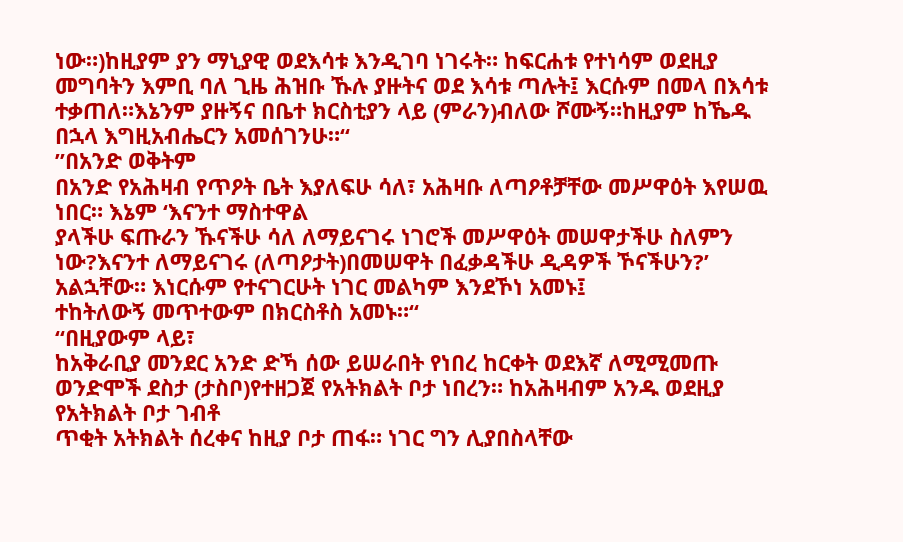ነው።)ከዚያም ያን ማኒያዊ ወደእሳቱ እንዲገባ ነገሩት። ከፍርሐቱ የተነሳም ወደዚያ መግባትን እምቢ ባለ ጊዜ ሕዝቡ ኹሉ ያዙትና ወደ እሳቱ ጣሉት፤ እርሱም በመላ በእሳቱ
ተቃጠለ።እኔንም ያዙኝና በቤተ ክርስቲያን ላይ (ምራን)ብለው ሾሙኝ።ከዚያም ከኼዱ በኋላ እግዚአብሔርን አመሰገንሁ።“
”በአንድ ወቅትም
በአንድ የአሕዛብ የጥዖት ቤት እያለፍሁ ሳለ፣ አሕዛቡ ለጣዖቶቻቸው መሥዋዕት እየሠዉ ነበር። እኔም ‘እናንተ ማስተዋል
ያላችሁ ፍጡራን ኹናችሁ ሳለ ለማይናገሩ ነገሮች መሥዋዕት መሠዋታችሁ ስለምን
ነው?እናንተ ለማይናገሩ (ለጣዖታት)በመሠዋት በፈቃዳችሁ ዲዳዎች ኾናችሁን?’ አልኋቸው። እነርሱም የተናገርሁት ነገር መልካም እንደኾነ አመኑ፤
ተከትለውኝ መጥተውም በክርስቶስ አመኑ።“
“በዚያውም ላይ፣
ከአቅራቢያ መንደር አንድ ድኻ ሰው ይሠራበት የነበረ ከርቀት ወደእኛ ለሚሚመጡ ወንድሞች ደስታ (ታስቦ)የተዘጋጀ የአትክልት ቦታ ነበረን። ከአሕዛብም አንዱ ወደዚያ የአትክልት ቦታ ገብቶ
ጥቂት አትክልት ሰረቀና ከዚያ ቦታ ጠፋ። ነገር ግን ሊያበስላቸው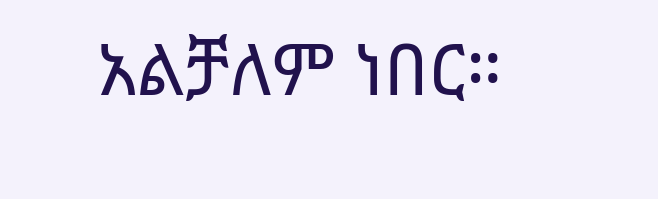አልቻለም ነበር።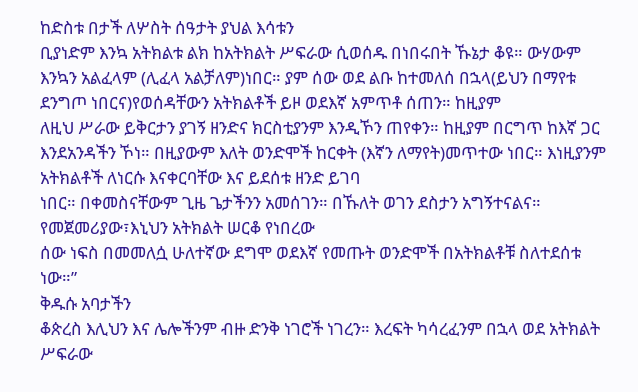ከድስቱ በታች ለሦስት ሰዓታት ያህል እሳቱን
ቢያነድም እንኳ አትክልቱ ልክ ከአትክልት ሥፍራው ሲወሰዱ በነበሩበት ኹኔታ ቆዩ። ውሃውም እንኳን አልፈላም (ሊፈላ አልቻለም)ነበር። ያም ሰው ወደ ልቡ ከተመለሰ በኋላ(ይህን በማየቱ ደንግጦ ነበርና)የወሰዳቸውን አትክልቶች ይዞ ወደእኛ አምጥቶ ሰጠን። ከዚያም
ለዚህ ሥራው ይቅርታን ያገኝ ዘንድና ክርስቲያንም እንዲኾን ጠየቀን። ከዚያም በርግጥ ከእኛ ጋር እንደአንዳችን ኾነ። በዚያውም እለት ወንድሞች ከርቀት (እኛን ለማየት)መጥተው ነበር። እነዚያንም አትክልቶች ለነርሱ እናቀርባቸው እና ይደሰቱ ዘንድ ይገባ
ነበር። በቀመስናቸውም ጊዜ ጌታችንን አመሰገን። በኹለት ወገን ደስታን አግኝተናልና። የመጀመሪያው፣እኒህን አትክልት ሠርቆ የነበረው
ሰው ነፍስ በመመለሷ ሁለተኛው ደግሞ ወደእኛ የመጡት ወንድሞች በአትክልቶቹ ስለተደሰቱ ነው።”
ቅዱሱ አባታችን
ቆጵረስ እሊህን እና ሌሎችንም ብዙ ድንቅ ነገሮች ነገረን። እረፍት ካሳረፈንም በኋላ ወደ አትክልት ሥፍራው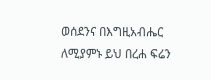ወሰደንና በእግዚአብሔር
ለሚያምኑ ይህ በረሐ ፍሬን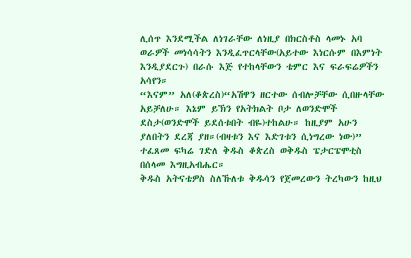ሊሰጥ እንደሚችል ለነገራቸው ለነዚያ በክርስቶስ ላመኑ አባ ወራዎች መነሳሳትን እንዲፈጥርላቸው(አይተው እነርሱም በእምነት እንዲያደርጉ) በራሱ እጅ የተከላቸውን ቴምር እና ፍራፍሬዎችን አሳየን።
“እናም” አለ(ቆጵረስ)“አሽዋን ዘርተው ሰብሎቻቸው ሲበዙላቸው አይቻለሁ። እኔም ይኽን የአትክልት ቦታ ለወንድሞች ደስታ(ወንድሞች ይደሰቱበት ብዬ)ተከልሁ። ከዚያም አሁን ያለበትን ደረጃ ያዘ።(ብዛቱን እና እድገቱን ሲነግረው ነው)”
ተፈጸመ ፍካሬ ገድለ ቅዱስ ቆጵረስ ወቅዱስ ፔታርፔሞቲስ በሰላመ እግዚአብሔር።
ቅዱስ አትናቴዎስ ስለኹለቱ ቅዱሳን የጀመረውን ትረካውን ከዚህ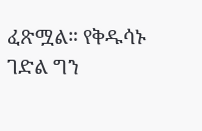ፈጽሟል። የቅዱሳኑ
ገድል ግን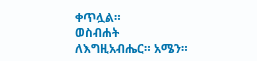ቀጥሏል።
ወስብሐት ለእግዚአብሔር። አሜን።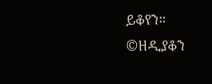ይቆየን።
©ዘዲያቆን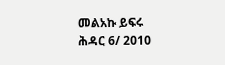መልአኩ ይፍሩ
ሕዳር 6/ 2010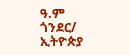ዓ.ም
ጎንደር/
ኢትዮጵያ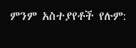ምንም አስተያየቶች የሉም: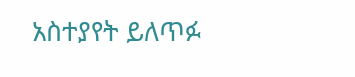አስተያየት ይለጥፉ